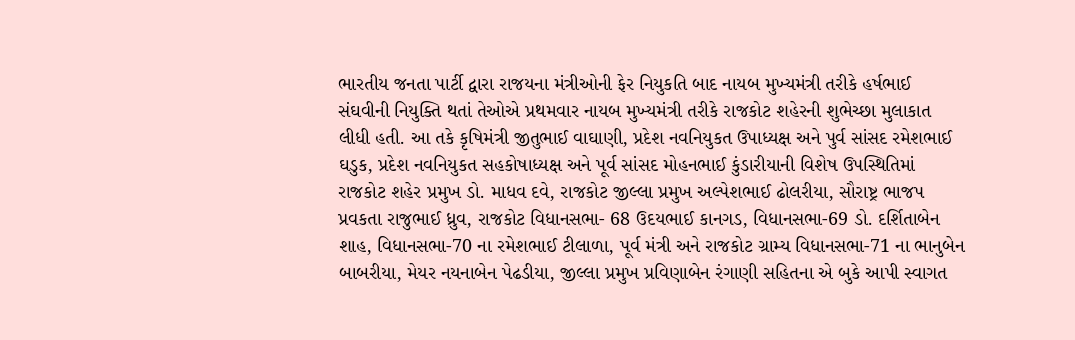ભારતીય જનતા પાર્ટી દ્વારા રાજયના મંત્રીઓની ફેર નિયુકતિ બાદ નાયબ મુખ્યમંત્રી તરીકે હર્ષભાઈ સંઘવીની નિયુક્તિ થતાં તેઓએ પ્રથમવાર નાયબ મુખ્યમંત્રી તરીકે રાજકોટ શહેરની શુભેચ્છા મુલાકાત લીધી હતી. આ તકે કૃષિમંત્રી જીતુભાઈ વાઘાણી, પ્રદેશ નવનિયુકત ઉપાધ્યક્ષ અને પુર્વ સાંસદ રમેશભાઈ ઘડુક, પ્રદેશ નવનિયુકત સહકોષાધ્યક્ષ અને પૂર્વ સાંસદ મોહનભાઈ કુંડારીયાની વિશેષ ઉપસ્થિતિમાં રાજકોટ શહેર પ્રમુખ ડો. માધવ દવે, રાજકોટ જીલ્લા પ્રમુખ અલ્પેશભાઈ ઢોલરીયા, સૌરાષ્ટ્ર ભાજપ પ્રવકતા રાજુભાઈ ધ્રુવ, રાજકોટ વિધાનસભા- 68 ઉદયભાઈ કાનગડ, વિધાનસભા-69 ડો. દર્શિતાબેન શાહ, વિધાનસભા-70 ના રમેશભાઈ ટીલાળા, પૂર્વ મંત્રી અને રાજકોટ ગ્રામ્ય વિધાનસભા-71 ના ભાનુબેન બાબરીયા, મેયર નયનાબેન પેઢડીયા, જીલ્લા પ્રમુખ પ્રવિણાબેન રંગાણી સહિતના એ બુકે આપી સ્વાગત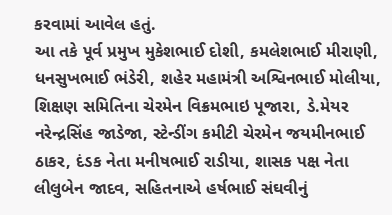કરવામાં આવેલ હતું.
આ તકે પૂર્વ પ્રમુખ મુકેશભાઈ દોશી, કમલેશભાઈ મીરાણી, ધનસુખભાઈ ભંડેરી, શહેર મહામંત્રી અશ્વિનભાઈ મોલીયા, શિક્ષણ સમિતિના ચેરમેન વિક્રમભાઇ પૂજારા, ડે.મેયર નરેન્દ્રસિંહ જાડેજા, સ્ટેન્ડીંગ કમીટી ચેરમેન જયમીનભાઈ ઠાકર, દંડક નેતા મનીષભાઈ રાડીયા, શાસક પક્ષ નેતા લીલુબેન જાદવ, સહિતનાએ હર્ષભાઈ સંઘવીનું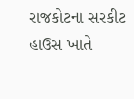રાજકોટના સરકીટ હાઉસ ખાતે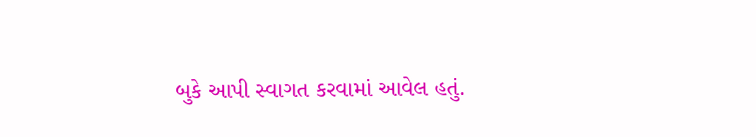બુકે આપી સ્વાગત કરવામાં આવેલ હતું.